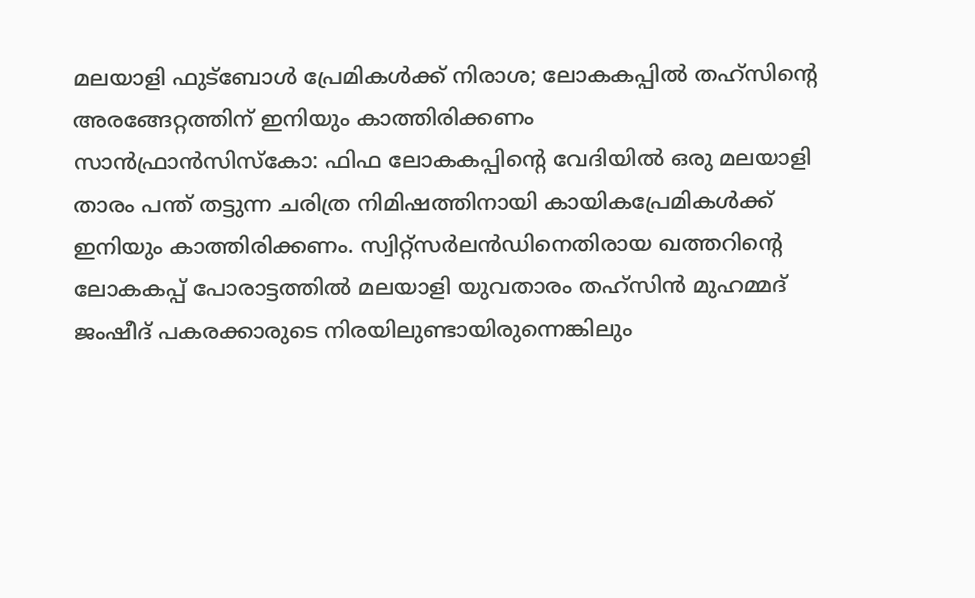മലയാളി ഫുട്ബോൾ പ്രേമികൾക്ക് നിരാശ; ലോകകപ്പിൽ തഹ്സിന്റെ അരങ്ങേറ്റത്തിന് ഇനിയും കാത്തിരിക്കണം
സാൻഫ്രാൻസിസ്കോ: ഫിഫ ലോകകപ്പിന്റെ വേദിയിൽ ഒരു മലയാളി താരം പന്ത് തട്ടുന്ന ചരിത്ര നിമിഷത്തിനായി കായികപ്രേമികൾക്ക് ഇനിയും കാത്തിരിക്കണം. സ്വിറ്റ്സർലൻഡിനെതിരായ ഖത്തറിന്റെ ലോകകപ്പ് പോരാട്ടത്തിൽ മലയാളി യുവതാരം തഹ്സിൻ മുഹമ്മദ് ജംഷീദ് പകരക്കാരുടെ നിരയിലുണ്ടായിരുന്നെങ്കിലും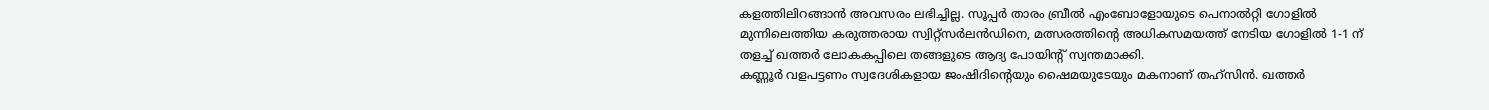കളത്തിലിറങ്ങാൻ അവസരം ലഭിച്ചില്ല. സൂപ്പർ താരം ബ്രീൽ എംബോളോയുടെ പെനാൽറ്റി ഗോളിൽ മുന്നിലെത്തിയ കരുത്തരായ സ്വിറ്റ്സർലൻഡിനെ, മത്സരത്തിന്റെ അധികസമയത്ത് നേടിയ ഗോളിൽ 1-1 ന് തളച്ച് ഖത്തർ ലോകകപ്പിലെ തങ്ങളുടെ ആദ്യ പോയിന്റ് സ്വന്തമാക്കി.
കണ്ണൂർ വളപട്ടണം സ്വദേശികളായ ജംഷിദിന്റെയും ഷൈമയുടേയും മകനാണ് തഹ്സിൻ. ഖത്തർ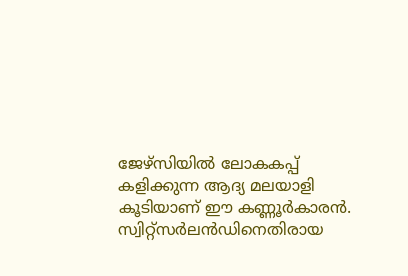ജേഴ്സിയിൽ ലോകകപ്പ് കളിക്കുന്ന ആദ്യ മലയാളി കൂടിയാണ് ഈ കണ്ണൂർകാരൻ. സ്വിറ്റ്സർലൻഡിനെതിരായ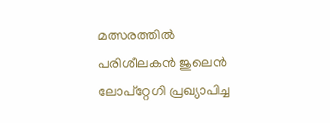മത്സരത്തിൽ പരിശീലകൻ ജുലെൻ ലോപ്റ്റേഗി പ്രഖ്യാപിച്ച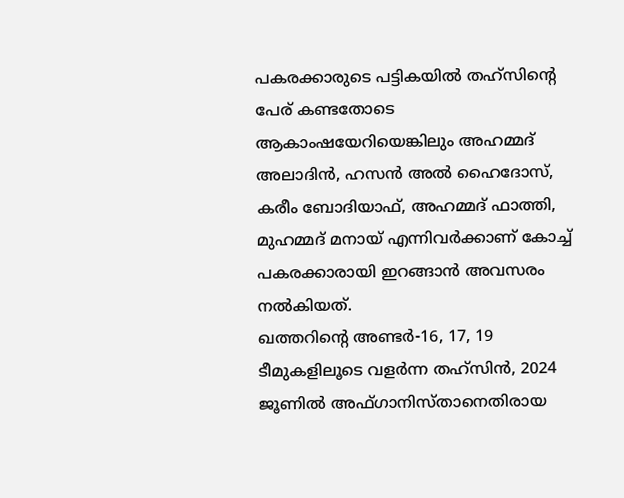പകരക്കാരുടെ പട്ടികയിൽ തഹ്സിന്റെ പേര് കണ്ടതോടെ ആകാംഷയേറിയെങ്കിലും അഹമ്മദ് അലാദിൻ, ഹസൻ അൽ ഹൈദോസ്, കരീം ബോദിയാഫ്, അഹമ്മദ് ഫാത്തി, മുഹമ്മദ് മനായ് എന്നിവർക്കാണ് കോച്ച് പകരക്കാരായി ഇറങ്ങാൻ അവസരം നൽകിയത്.
ഖത്തറിന്റെ അണ്ടർ-16, 17, 19 ടീമുകളിലൂടെ വളർന്ന തഹ്സിൻ, 2024 ജൂണിൽ അഫ്ഗാനിസ്താനെതിരായ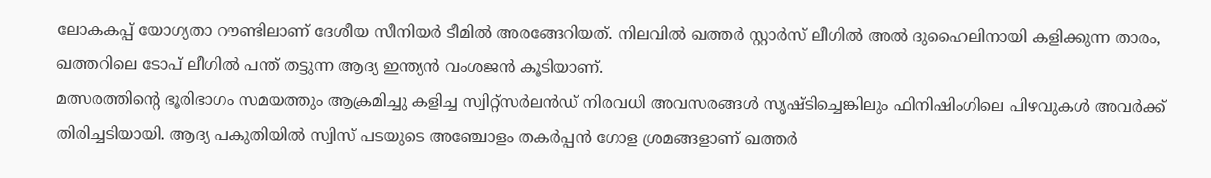ലോകകപ്പ് യോഗ്യതാ റൗണ്ടിലാണ് ദേശീയ സീനിയർ ടീമിൽ അരങ്ങേറിയത്. നിലവിൽ ഖത്തർ സ്റ്റാർസ് ലീഗിൽ അൽ ദുഹൈലിനായി കളിക്കുന്ന താരം, ഖത്തറിലെ ടോപ് ലീഗിൽ പന്ത് തട്ടുന്ന ആദ്യ ഇന്ത്യൻ വംശജൻ കൂടിയാണ്.
മത്സരത്തിന്റെ ഭൂരിഭാഗം സമയത്തും ആക്രമിച്ചു കളിച്ച സ്വിറ്റ്സർലൻഡ് നിരവധി അവസരങ്ങൾ സൃഷ്ടിച്ചെങ്കിലും ഫിനിഷിംഗിലെ പിഴവുകൾ അവർക്ക് തിരിച്ചടിയായി. ആദ്യ പകുതിയിൽ സ്വിസ് പടയുടെ അഞ്ചോളം തകർപ്പൻ ഗോള ശ്രമങ്ങളാണ് ഖത്തർ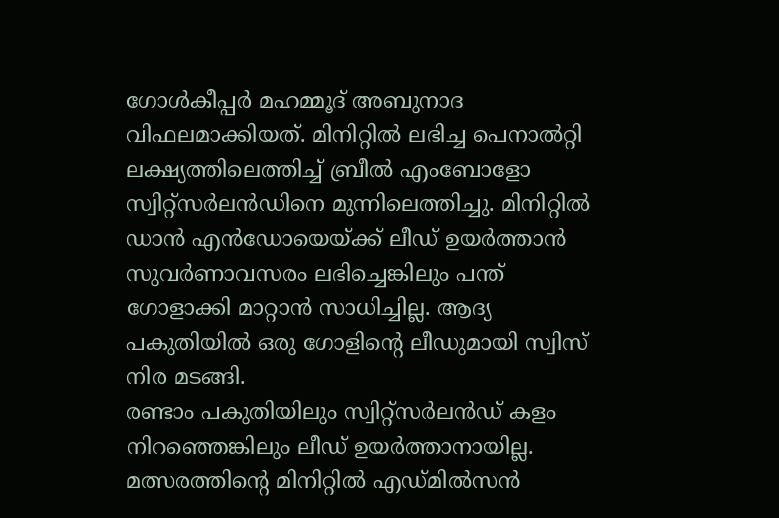ഗോൾകീപ്പർ മഹമ്മൂദ് അബുനാദ വിഫലമാക്കിയത്. മിനിറ്റിൽ ലഭിച്ച പെനാൽറ്റി ലക്ഷ്യത്തിലെത്തിച്ച് ബ്രീൽ എംബോളോ സ്വിറ്റ്സർലൻഡിനെ മുന്നിലെത്തിച്ചു. മിനിറ്റിൽ ഡാൻ എൻഡോയെയ്ക്ക് ലീഡ് ഉയർത്താൻ സുവർണാവസരം ലഭിച്ചെങ്കിലും പന്ത് ഗോളാക്കി മാറ്റാൻ സാധിച്ചില്ല. ആദ്യ പകുതിയിൽ ഒരു ഗോളിന്റെ ലീഡുമായി സ്വിസ് നിര മടങ്ങി.
രണ്ടാം പകുതിയിലും സ്വിറ്റ്സർലൻഡ് കളം നിറഞ്ഞെങ്കിലും ലീഡ് ഉയർത്താനായില്ല. മത്സരത്തിന്റെ മിനിറ്റിൽ എഡ്മിൽസൻ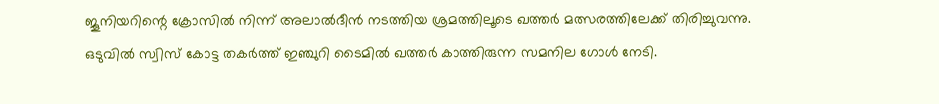ജൂനിയറിന്റെ ക്രോസിൽ നിന്ന് അലാൽദീൻ നടത്തിയ ശ്രമത്തിലൂടെ ഖത്തർ മത്സരത്തിലേക്ക് തിരിച്ചുവന്നു. ഒടുവിൽ സ്വിസ് കോട്ട തകർത്ത് ഇഞ്ചുറി ടൈമിൽ ഖത്തർ കാത്തിരുന്ന സമനില ഗോൾ നേടി.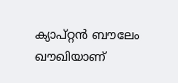ക്യാപ്റ്റൻ ബൗലേം ഖൗഖിയാണ്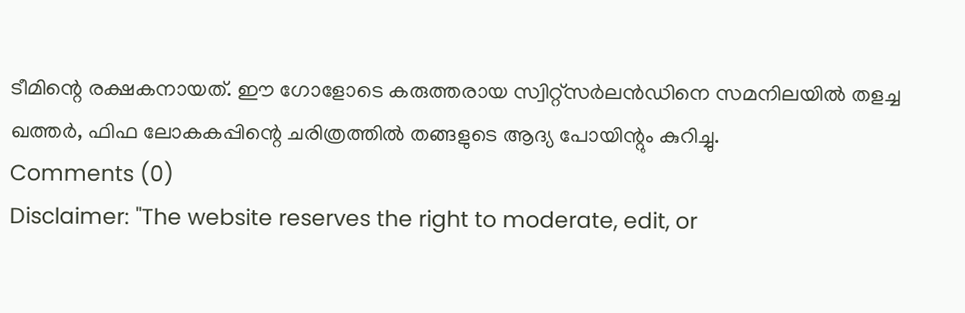ടീമിന്റെ രക്ഷകനായത്. ഈ ഗോളോടെ കരുത്തരായ സ്വിറ്റ്സർലൻഡിനെ സമനിലയിൽ തളച്ച ഖത്തർ, ഫിഫ ലോകകപ്പിന്റെ ചരിത്രത്തിൽ തങ്ങളുടെ ആദ്യ പോയിന്റും കുറിച്ചു.
Comments (0)
Disclaimer: "The website reserves the right to moderate, edit, or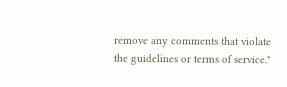remove any comments that violate the guidelines or terms of service."